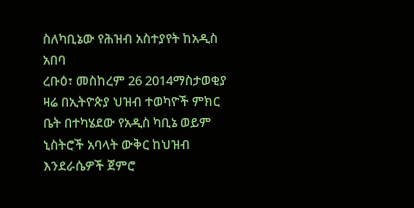ስለካቢኔው የሕዝብ አስተያየት ከአዲስ አበባ
ረቡዕ፣ መስከረም 26 2014ማስታወቂያ
ዛሬ በኢትዮጵያ ህዝብ ተወካዮች ምክር ቤት በተካሄደው የአዲስ ካቢኔ ወይም ኒስትሮች አባላት ውቅር ከህዝብ እንደራሴዎች ጀምሮ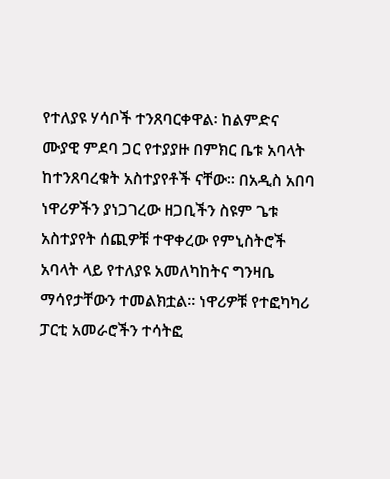የተለያዩ ሃሳቦች ተንጸባርቀዋል፡ ከልምድና ሙያዊ ምደባ ጋር የተያያዙ በምክር ቤቱ አባላት ከተንጸባረቁት አስተያየቶች ናቸው። በአዲስ አበባ ነዋሪዎችን ያነጋገረው ዘጋቢችን ስዩም ጌቱ አስተያየት ሰጪዎቹ ተዋቀረው የምኒስትሮች አባላት ላይ የተለያዩ አመለካከትና ግንዛቤ ማሳየታቸውን ተመልክቷል። ነዋሪዎቹ የተፎካካሪ ፓርቲ አመራሮችን ተሳትፎ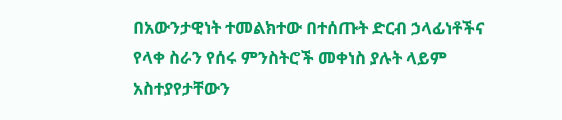በአውንታዊነት ተመልክተው በተሰጡት ድርብ ኃላፊነቶችና የላቀ ስራን የሰሩ ምንስትሮች መቀነስ ያሉት ላይም አስተያየታቸውን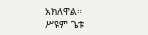አክለዋል።
ሥዩም ጌቱ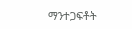ማንተጋፍቶት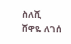ስለሺ
ሸዋዬ ለገሰ